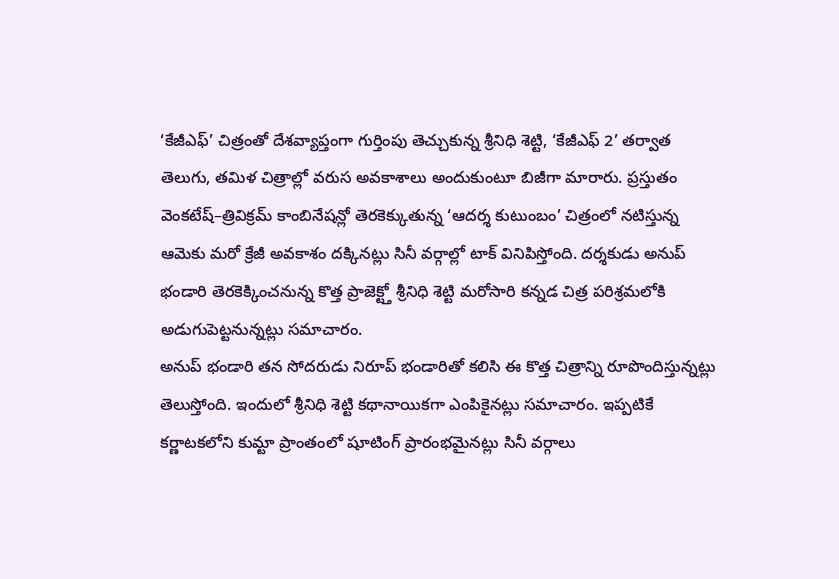‘కేజీఎఫ్’ చిత్రంతో దేశవ్యాప్తంగా గుర్తింపు తెచ్చుకున్న శ్రీనిధి శెట్టి, ‘కేజీఎఫ్ 2’ తర్వాత తెలుగు, తమిళ చిత్రాల్లో వరుస అవకాశాలు అందుకుంటూ బిజీగా మారారు. ప్రస్తుతం వెంకటేష్–త్రివిక్రమ్ కాంబినేషన్లో తెరకెక్కుతున్న ‘ఆదర్శ కుటుంబం’ చిత్రంలో నటిస్తున్న ఆమెకు మరో క్రేజీ అవకాశం దక్కినట్లు సినీ వర్గాల్లో టాక్ వినిపిస్తోంది. దర్శకుడు అనుప్ భండారి తెరకెక్కించనున్న కొత్త ప్రాజెక్ట్తో శ్రీనిధి శెట్టి మరోసారి కన్నడ చిత్ర పరిశ్రమలోకి అడుగుపెట్టనున్నట్లు సమాచారం.
అనుప్ భండారి తన సోదరుడు నిరూప్ భండారితో కలిసి ఈ కొత్త చిత్రాన్ని రూపొందిస్తున్నట్లు తెలుస్తోంది. ఇందులో శ్రీనిధి శెట్టి కథానాయికగా ఎంపికైనట్లు సమాచారం. ఇప్పటికే కర్ణాటకలోని కుమ్టా ప్రాంతంలో షూటింగ్ ప్రారంభమైనట్లు సినీ వర్గాలు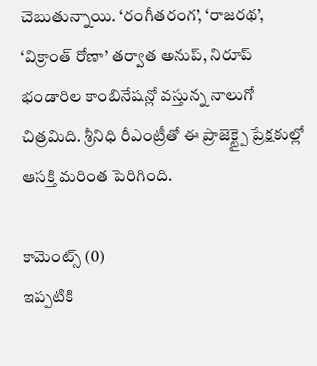చెబుతున్నాయి. ‘రంగీతరంగ’, ‘రాజరథ’, ‘విక్రాంత్ రోణా’ తర్వాత అనుప్, నిరూప్ భండారిల కాంబినేషన్లో వస్తున్న నాలుగో చిత్రమిది. శ్రీనిధి రీఎంట్రీతో ఈ ప్రాజెక్ట్పై ప్రేక్షకుల్లో ఆసక్తి మరింత పెరిగింది.

కామెంట్స్ (0)
ఇప్పటికి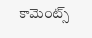కామెంట్స్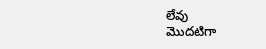లేవు
మొదటిగా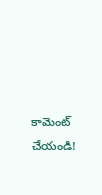కామెంట్ చేయండి!